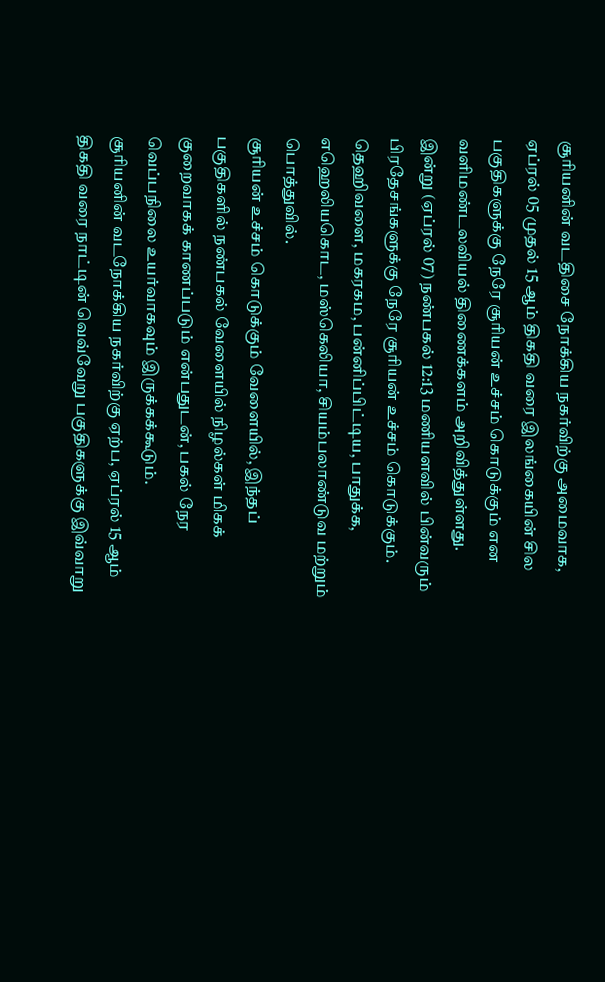சூரியனின் வடதிசை நோக்கிய நகர்விற்கு அமைவாக, ஏப்ரல் 05 முதல் 15 ஆம் திகதி வரை இலங்கையின் சில பகுதிகளுக்கு நேரே சூரியன் உச்சம் கொடுக்கும் என வளிமண்டலவியல் திணைக்களம் அறிவித்துள்ளது.
இன்று (ஏப்ரல் 07) நண்பகல் 12:13 மணியளவில் பின்வரும் பிரதேசங்களுக்கு நேரே சூரியன் உச்சம் கொடுக்கும். தெஹிவளை, மகரகம, பன்னிப்பிட்டிய, பாதுக்க, எஹெலியகொட, மஸ்கெலியா, சியம்பலாண்டுவ மற்றும் பொத்துவில்.
சூரியன் உச்சம் கொடுக்கும் வேளையில், இந்தப் பகுதிகளில் நண்பகல் வேளையில் நிழல்கள் மிகக் குறைவாகக் காணப்படும் என்பதுடன், பகல் நேர வெப்பநிலை உயர்வாகவும் இருக்கக்கூடும்.
சூரியனின் வடநோக்கிய நகர்விற்கு ஏற்ப, ஏப்ரல் 15 ஆம் திகதி வரை நாட்டின் வெவ்வேறு பகுதிகளுக்கு இவ்வாறு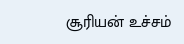சூரியன் உச்சம்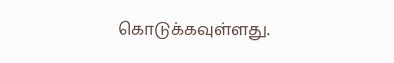கொடுக்கவுள்ளது.